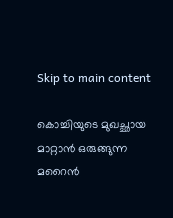Skip to main content

കൊച്ചിയുടെ മുഖച്ഛായ മാറ്റാൻ ഒരുങ്ങുന്ന മറൈൻ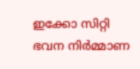ഇക്കോ സിറ്റി ഭവന നിർമ്മാണ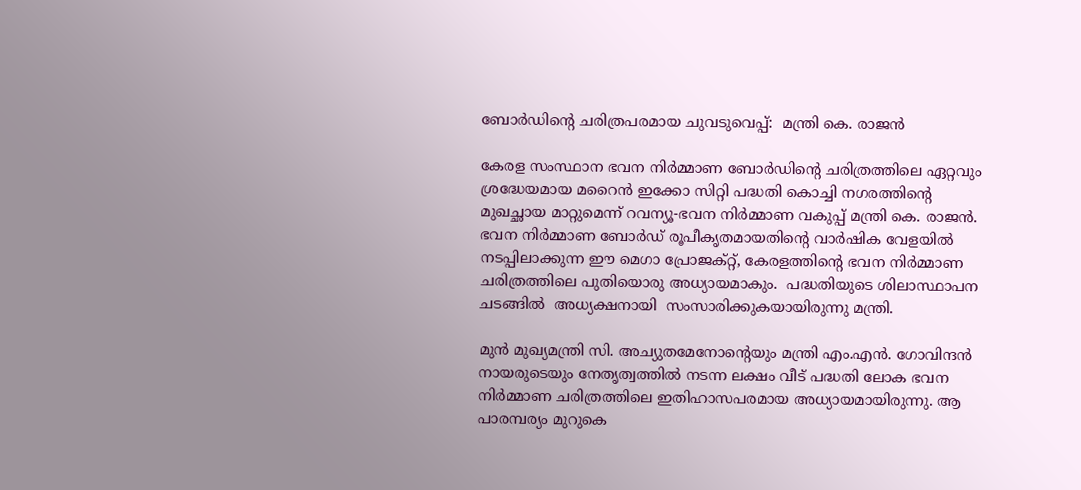ബോർഡിന്റെ ചരിത്രപരമായ ചുവടുവെപ്പ്:  മന്ത്രി കെ. രാജൻ

കേരള സംസ്ഥാന ഭവന നിർമ്മാണ ബോർഡിന്റെ ചരിത്രത്തിലെ ഏറ്റവും ശ്രദ്ധേയമായ മറൈൻ ഇക്കോ സിറ്റി പദ്ധതി കൊച്ചി നഗരത്തിന്റെ മുഖച്ഛായ മാറ്റുമെന്ന് റവന്യൂ-ഭവന നിർമ്മാണ വകുപ്പ് മന്ത്രി കെ. രാജൻ. ഭവന നിർമ്മാണ ബോർഡ് രൂപീകൃതമായതിന്റെ വാർഷിക വേളയിൽ നടപ്പിലാക്കുന്ന ഈ മെഗാ പ്രോജക്റ്റ്, കേരളത്തിന്റെ ഭവന നിർമ്മാണ ചരിത്രത്തിലെ പുതിയൊരു അധ്യായമാകും.  പദ്ധതിയുടെ ശിലാസ്ഥാപന ചടങ്ങിൽ  അധ്യക്ഷനായി  സംസാരിക്കുകയായിരുന്നു മന്ത്രി.

മുൻ മുഖ്യമന്ത്രി സി. അച്യുതമേനോന്റെയും മന്ത്രി എം.എൻ. ഗോവിന്ദൻ നായരുടെയും നേതൃത്വത്തിൽ നടന്ന ലക്ഷം വീട് പദ്ധതി ലോക ഭവന നിർമ്മാണ ചരിത്രത്തിലെ ഇതിഹാസപരമായ അധ്യായമായിരുന്നു. ആ പാരമ്പര്യം മുറുകെ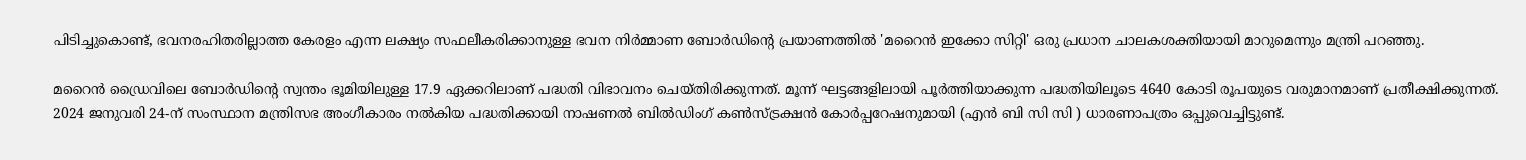പിടിച്ചുകൊണ്ട്, ഭവനരഹിതരില്ലാത്ത കേരളം എന്ന ലക്ഷ്യം സഫലീകരിക്കാനുള്ള ഭവന നിർമ്മാണ ബോർഡിന്റെ പ്രയാണത്തിൽ 'മറൈൻ ഇക്കോ സിറ്റി' ഒരു പ്രധാന ചാലകശക്തിയായി മാറുമെന്നും മന്ത്രി പറഞ്ഞു.

മറൈൻ ഡ്രൈവിലെ ബോർഡിന്റെ സ്വന്തം ഭൂമിയിലുള്ള 17.9 ഏക്കറിലാണ് പദ്ധതി വിഭാവനം ചെയ്തിരിക്കുന്നത്. മൂന്ന് ഘട്ടങ്ങളിലായി പൂർത്തിയാക്കുന്ന പദ്ധതിയിലൂടെ 4640 കോടി രൂപയുടെ വരുമാനമാണ് പ്രതീക്ഷിക്കുന്നത്. 2024 ജനുവരി 24-ന് സംസ്ഥാന മന്ത്രിസഭ അംഗീകാരം നൽകിയ പദ്ധതിക്കായി നാഷണൽ ബിൽഡിംഗ് കൺസ്ട്രക്ഷൻ കോർപ്പറേഷനുമായി (എൻ ബി സി സി ) ധാരണാപത്രം ഒപ്പുവെച്ചിട്ടുണ്ട്.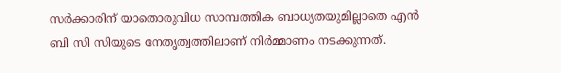സർക്കാരിന് യാതൊരുവിധ സാമ്പത്തിക ബാധ്യതയുമില്ലാതെ എൻ ബി സി സിയുടെ നേതൃത്വത്തിലാണ് നിർമ്മാണം നടക്കുന്നത്.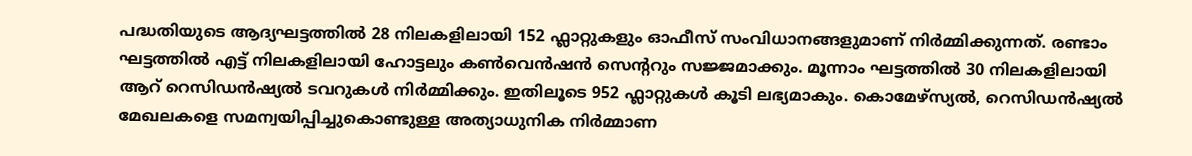പദ്ധതിയുടെ ആദ്യഘട്ടത്തിൽ 28 നിലകളിലായി 152 ഫ്ലാറ്റുകളും ഓഫീസ് സംവിധാനങ്ങളുമാണ് നിർമ്മിക്കുന്നത്. രണ്ടാം ഘട്ടത്തിൽ എട്ട് നിലകളിലായി ഹോട്ടലും കൺവെൻഷൻ സെന്ററും സജ്ജമാക്കും. മൂന്നാം ഘട്ടത്തിൽ 30 നിലകളിലായി ആറ് റെസിഡൻഷ്യൽ ടവറുകൾ നിർമ്മിക്കും. ഇതിലൂടെ 952 ഫ്ലാറ്റുകൾ കൂടി ലഭ്യമാകും. കൊമേഴ്‌സ്യൽ, റെസിഡൻഷ്യൽ മേഖലകളെ സമന്വയിപ്പിച്ചുകൊണ്ടുള്ള അത്യാധുനിക നിർമ്മാണ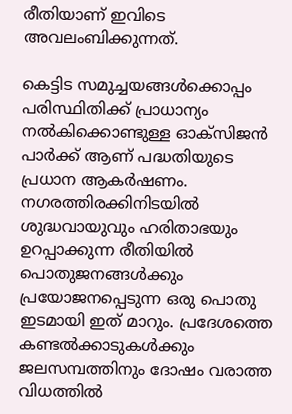രീതിയാണ് ഇവിടെ അവലംബിക്കുന്നത്.

കെട്ടിട സമുച്ചയങ്ങൾക്കൊപ്പം പരിസ്ഥിതിക്ക് പ്രാധാന്യം നൽകിക്കൊണ്ടുള്ള ഓക്സിജൻ പാർക്ക് ആണ് പദ്ധതിയുടെ പ്രധാന ആകർഷണം. നഗരത്തിരക്കിനിടയിൽ ശുദ്ധവായുവും ഹരിതാഭയും ഉറപ്പാക്കുന്ന രീതിയിൽ പൊതുജനങ്ങൾക്കും പ്രയോജനപ്പെടുന്ന ഒരു പൊതു ഇടമായി ഇത് മാറും. പ്രദേശത്തെ കണ്ടൽക്കാടുകൾക്കും ജലസമ്പത്തിനും ദോഷം വരാത്ത വിധത്തിൽ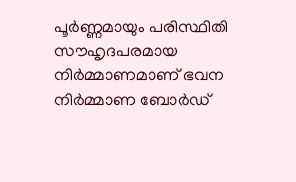പൂർണ്ണമായും പരിസ്ഥിതി സൗഹൃദപരമായ നിർമ്മാണമാണ് ഭവന നിർമ്മാണ ബോർഡ്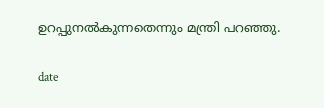ഉറപ്പുനൽകുന്നതെന്നും മന്ത്രി പറഞ്ഞു.

date